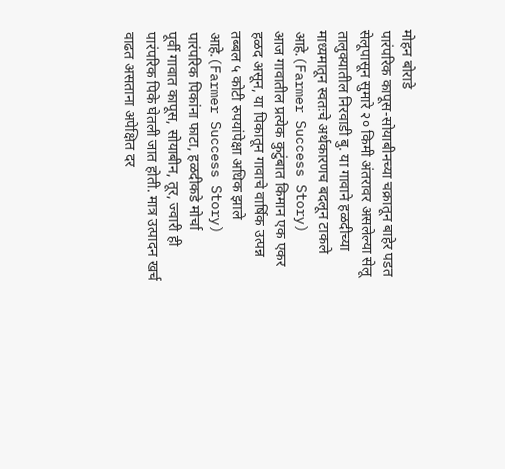मोहन बोराडे
पारंपरिक कापूस-सोयाबीनच्या चक्रातून बाहेर पडत सेलूपासून सुमारे २० किमी अंतरावर असलेल्या सेलू तालुक्यातील निरवाडी बु. या गावाने हळदीच्या माध्यमातून स्वतःचे अर्थकारणच बदलून टाकले आहे.(Farmer Success Story)
आज गावातील प्रत्येक कुटुंबात किमान एक एकर हळद असून, या पिकातून गावाचे वार्षिक उत्पन्न तब्बल ५ कोटी रुपयांपेक्षा अधिक झाले आहे.(Farmer Success Story)
पारंपरिक पिकांना फाटा, हळदीकडे मोर्चा
पूर्वी गावात कापूस, सोयाबीन, तूर, ज्वारी ही पारंपरिक पिके घेतली जात होती. मात्र उत्पादन खर्च वाढत असताना अपेक्षित दर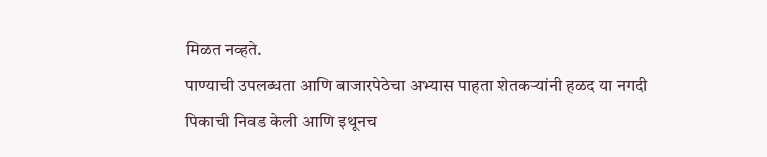मिळत नव्हते.
पाण्याची उपलब्धता आणि बाजारपेठेचा अभ्यास पाहता शेतकऱ्यांनी हळद या नगदी पिकाची निवड केली आणि इथूनच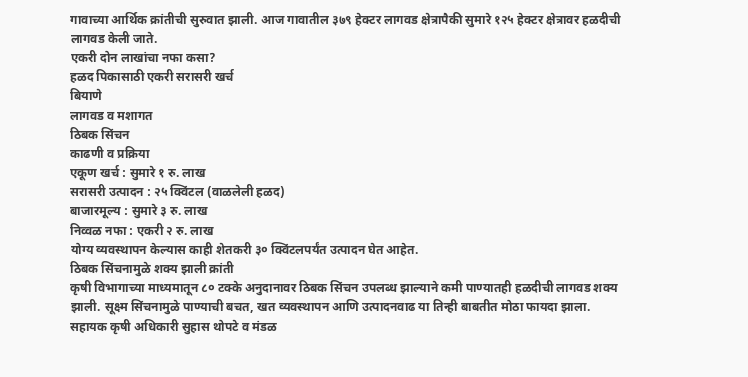गावाच्या आर्थिक क्रांतीची सुरुवात झाली. आज गावातील ३७९ हेक्टर लागवड क्षेत्रापैकी सुमारे १२५ हेक्टर क्षेत्रावर हळदीची लागवड केली जाते.
एकरी दोन लाखांचा नफा कसा?
हळद पिकासाठी एकरी सरासरी खर्च
बियाणे
लागवड व मशागत
ठिबक सिंचन
काढणी व प्रक्रिया
एकूण खर्च : सुमारे १ रु. लाख
सरासरी उत्पादन : २५ क्विंटल (वाळलेली हळद)
बाजारमूल्य : सुमारे ३ रु. लाख
निव्वळ नफा : एकरी २ रु. लाख
योग्य व्यवस्थापन केल्यास काही शेतकरी ३० क्विंटलपर्यंत उत्पादन घेत आहेत.
ठिबक सिंचनामुळे शक्य झाली क्रांती
कृषी विभागाच्या माध्यमातून ८० टक्के अनुदानावर ठिबक सिंचन उपलब्ध झाल्याने कमी पाण्यातही हळदीची लागवड शक्य झाली. सूक्ष्म सिंचनामुळे पाण्याची बचत, खत व्यवस्थापन आणि उत्पादनवाढ या तिन्ही बाबतीत मोठा फायदा झाला.
सहायक कृषी अधिकारी सुहास थोपटे व मंडळ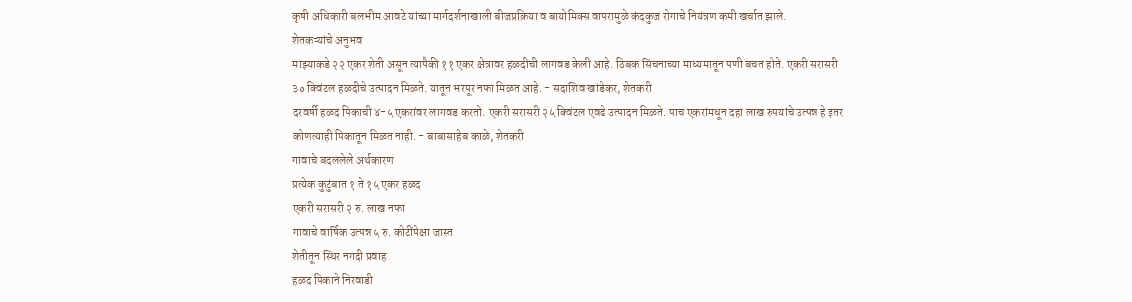कृषी अधिकारी बलभीम आवटे यांच्या मार्गदर्शनाखाली बीजप्रक्रिया व बायोमिक्स वापरामुळे कंदकुज रोगाचे नियंत्रण कमी खर्चात झाले.
शेतकऱ्यांचे अनुभव
माझ्याकडे २२ एकर शेती असून त्यापैकी ११ एकर क्षेत्रावर हळदीची लागवड केली आहे. ठिबक सिंचनाच्या माध्यमातून पणी बचत होते. एकरी सरासरी ३० क्विंटल हळदीचे उत्पादन मिळते. यातून भरपूर नफा मिळत आहे. - सदाशिव खांडेकर, शेतकरी
दरवर्षी हळद पिकाची ४-५ एकरांवर लागवड करतो. एकरी सरासरी २५ क्विंटल एवढे उत्पादन मिळते. पाच एकरांमधून दहा लाख रुपयांचे उत्पन्न हे इतर कोणत्याही पिकातून मिळत नाही. - बाबासाहेब काळे, शेतकरी
गावाचे बदललेले अर्थकारण
प्रत्येक कुटुंबात १ ते १५ एकर हळद
एकरी सरासरी २ रु. लाख नफा
गावाचे वार्षिक उत्पन्न ५ रु. कोटींपेक्षा जास्त
शेतीतून स्थिर नगदी प्रवाह
हळद पिकाने निरवाडी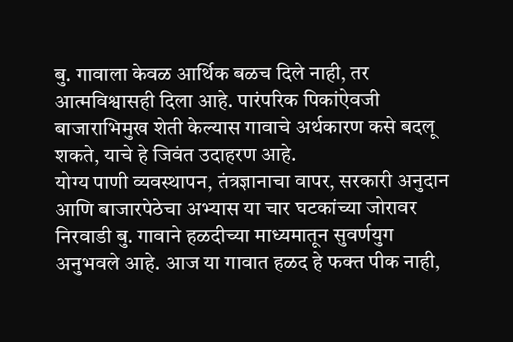बु. गावाला केवळ आर्थिक बळच दिले नाही, तर आत्मविश्वासही दिला आहे. पारंपरिक पिकांऐवजी बाजाराभिमुख शेती केल्यास गावाचे अर्थकारण कसे बदलू शकते, याचे हे जिवंत उदाहरण आहे.
योग्य पाणी व्यवस्थापन, तंत्रज्ञानाचा वापर, सरकारी अनुदान आणि बाजारपेठेचा अभ्यास या चार घटकांच्या जोरावर निरवाडी बु. गावाने हळदीच्या माध्यमातून सुवर्णयुग अनुभवले आहे. आज या गावात हळद हे फक्त पीक नाही,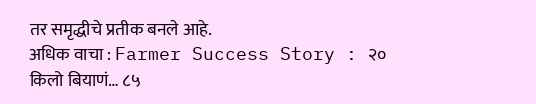तर समृद्धीचे प्रतीक बनले आहे.
अधिक वाचा : Farmer Success Story : २० किलो बियाणं… ८५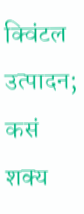क्विंटल उत्पादन; कसं शक्य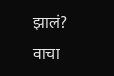झालं? वाचा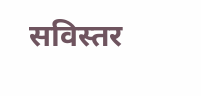सविस्तर